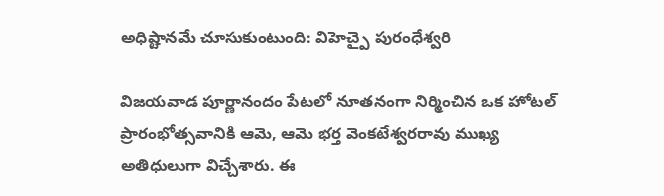అధిష్టానమే చూసుకుంటుంది: విహెచ్పై పురంధేశ్వరి

విజయవాడ పూర్ణానందం పేటలో నూతనంగా నిర్మించిన ఒక హోటల్ ప్రారంభోత్సవానికి ఆమె, ఆమె భర్త వెంకటేశ్వరరావు ముఖ్య అతిధులుగా విచ్చేశారు. ఈ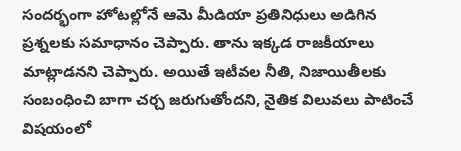సందర్భంగా హోటల్లోనే ఆమె మీడియా ప్రతినిధులు అడిగిన ప్రశ్నలకు సమాధానం చెప్పారు. తాను ఇక్కడ రాజకీయాలు మాట్లాడనని చెప్పారు. అయితే ఇటీవల నీతి, నిజాయితీలకు సంబంధించి బాగా చర్చ జరుగుతోందని, నైతిక విలువలు పాటించే విషయంలో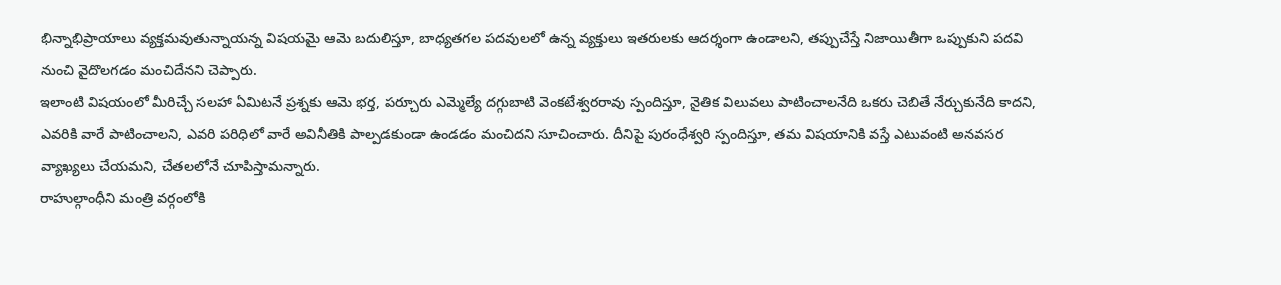భిన్నాభిప్రాయాలు వ్యక్తమవుతున్నాయన్న విషయమై ఆమె బదులిస్తూ, బాధ్యతగల పదవులలో ఉన్న వ్యక్తులు ఇతరులకు ఆదర్శంగా ఉండాలని, తప్పుచేస్తే నిజాయితీగా ఒప్పుకుని పదవి నుంచి వైదొలగడం మంచిదేనని చెప్పారు.
ఇలాంటి విషయంలో మీరిచ్చే సలహా ఏమిటనే ప్రశ్నకు ఆమె భర్త, పర్చూరు ఎమ్మెల్యే దగ్గుబాటి వెంకటేశ్వరరావు స్పందిస్తూ, నైతిక విలువలు పాటించాలనేది ఒకరు చెబితే నేర్చుకునేది కాదని, ఎవరికి వారే పాటించాలని, ఎవరి పరిధిలో వారే అవినీతికి పాల్పడకుండా ఉండడం మంచిదని సూచించారు. దీనిపై పురంధేశ్వరి స్పందిస్తూ, తమ విషయానికి వస్తే ఎటువంటి అనవసర వ్యాఖ్యలు చేయమని, చేతలలోనే చూపిస్తామన్నారు.
రాహుల్గాంధీని మంత్రి వర్గంలోకి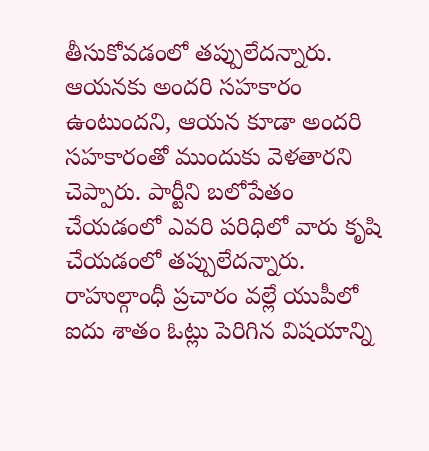తీసుకోవడంలో తప్పులేదన్నారు. ఆయనకు అందరి సహకారం ఉంటుందని, ఆయన కూడా అందరి సహకారంతో ముందుకు వెళతారని చెప్పారు. పార్టీని బలోపేతం చేయడంలో ఎవరి పరిధిలో వారు కృషి చేయడంలో తప్పులేదన్నారు. రాహుల్గాంధీ ప్రచారం వల్లే యుపీలో ఐదు శాతం ఓట్లు పెరిగిన విషయాన్ని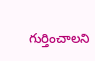గుర్తించాలని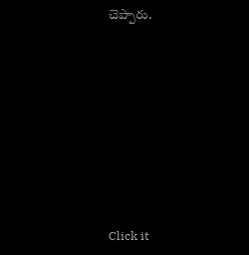చెప్పారు.












Click it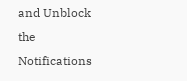and Unblock the Notifications